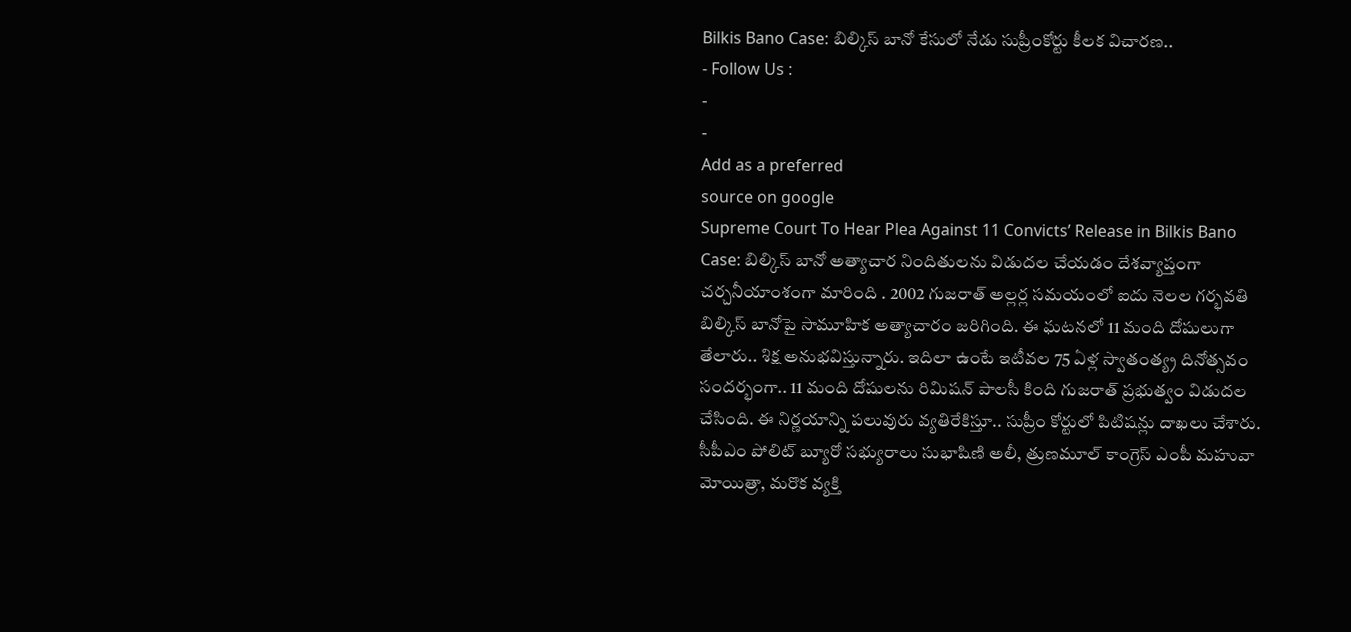Bilkis Bano Case: బిల్కిస్ బానో కేసులో నేడు సుప్రీంకోర్టు కీలక విచారణ..
- Follow Us :
-
-
Add as a preferred
source on google
Supreme Court To Hear Plea Against 11 Convicts’ Release in Bilkis Bano Case: బిల్కిస్ బానో అత్యాచార నిందితులను విడుదల చేయడం దేశవ్యాప్తంగా చర్చనీయాంశంగా మారింది . 2002 గుజరాత్ అల్లర్ల సమయంలో ఐదు నెలల గర్భవతి బిల్కిస్ బానోపై సామూహిక అత్యాచారం జరిగింది. ఈ ఘటనలో 11 మంది దోషులుగా తేలారు.. శిక్ష అనుభవిస్తున్నారు. ఇదిలా ఉంటే ఇటీవల 75 ఏళ్ల స్వాతంత్య్ర దినోత్సవం సందర్భంగా.. 11 మంది దోషులను రిమిషన్ పాలసీ కింది గుజరాత్ ప్రభుత్వం విడుదల చేసింది. ఈ నిర్ణయాన్ని పలువురు వ్యతిరేకిస్తూ.. సుప్రీం కోర్టులో పిటిషన్లు దాఖలు చేశారు.
సీపీఎం పోలిట్ బ్యూరో సభ్యురాలు సుభాషిణి అలీ, త్రుణమూల్ కాంగ్రెస్ ఎంపీ మహువా మోయిత్రా, మరొక వ్యక్తి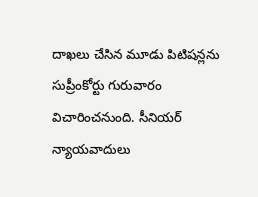దాఖలు చేసిన మూడు పిటిషన్లను సుప్రీంకోర్టు గురువారం విచారించనుంది. సీనియర్ న్యాయవాదులు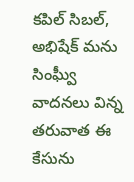కపిల్ సిబల్, అభిషేక్ మను సింఘ్వీ వాదనలు విన్న తరువాత ఈ కేసును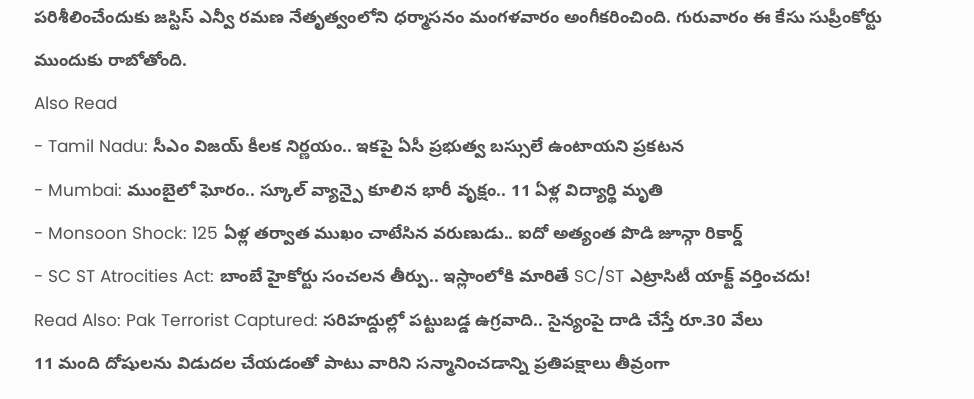పరిశీలించేందుకు జస్టిస్ ఎన్వీ రమణ నేతృత్వంలోని ధర్మాసనం మంగళవారం అంగీకరించింది. గురువారం ఈ కేసు సుప్రీంకోర్టు ముందుకు రాబోతోంది.
Also Read
- Tamil Nadu: సీఎం విజయ్ కీలక నిర్ణయం.. ఇకపై ఏసీ ప్రభుత్వ బస్సులే ఉంటాయని ప్రకటన
- Mumbai: ముంబైలో ఘోరం.. స్కూల్ వ్యాన్పై కూలిన భారీ వృక్షం.. 11 ఏళ్ల విద్యార్థి మృతి
- Monsoon Shock: 125 ఏళ్ల తర్వాత ముఖం చాటేసిన వరుణుడు.. ఐదో అత్యంత పొడి జూన్గా రికార్డ్
- SC ST Atrocities Act: బాంబే హైకోర్టు సంచలన తీర్పు.. ఇస్లాంలోకి మారితే SC/ST ఎట్రాసిటీ యాక్ట్ వర్తించదు!
Read Also: Pak Terrorist Captured: సరిహద్దుల్లో పట్టుబడ్డ ఉగ్రవాది.. సైన్యంపై దాడి చేస్తే రూ.30 వేలు
11 మంది దోషులను విడుదల చేయడంతో పాటు వారిని సన్మానించడాన్ని ప్రతిపక్షాలు తీవ్రంగా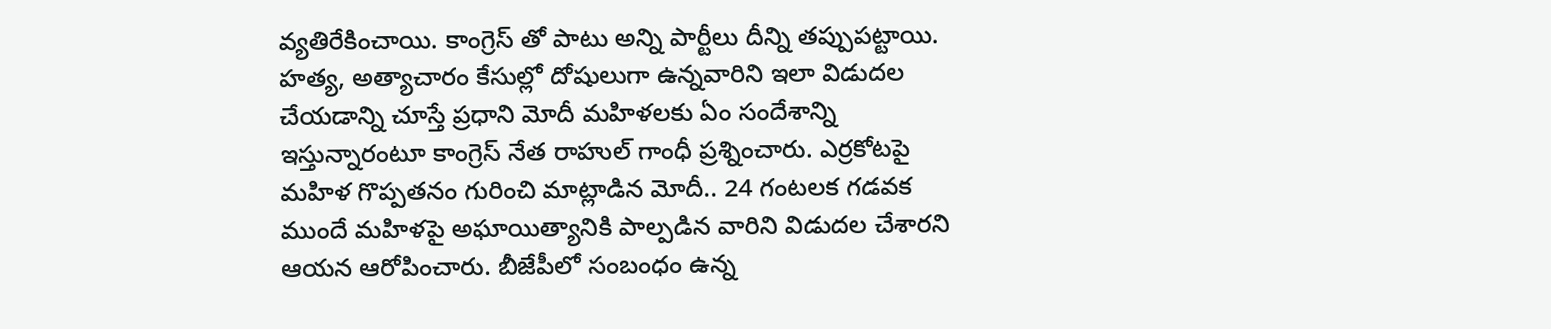వ్యతిరేకించాయి. కాంగ్రెస్ తో పాటు అన్ని పార్టీలు దీన్ని తప్పుపట్టాయి. హత్య, అత్యాచారం కేసుల్లో దోషులుగా ఉన్నవారిని ఇలా విడుదల చేయడాన్ని చూస్తే ప్రధాని మోదీ మహిళలకు ఏం సందేశాన్ని ఇస్తున్నారంటూ కాంగ్రెస్ నేత రాహుల్ గాంధీ ప్రశ్నించారు. ఎర్రకోటపై మహిళ గొప్పతనం గురించి మాట్లాడిన మోదీ.. 24 గంటలక గడవక ముందే మహిళపై అఘాయిత్యానికి పాల్పడిన వారిని విడుదల చేశారని ఆయన ఆరోపించారు. బీజేపీలో సంబంధం ఉన్న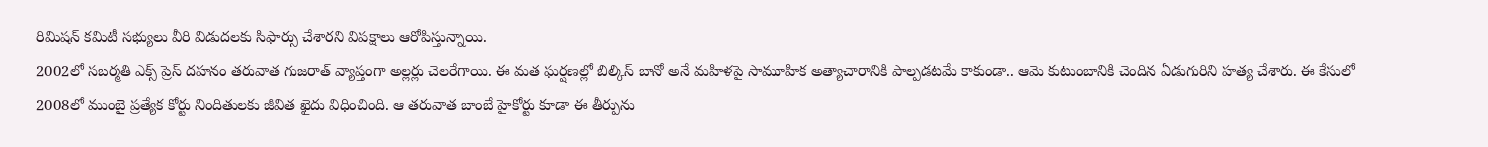రిమిషన్ కమిటీ సభ్యులు వీరి విడుదలకు సిఫార్సు చేశారని విపక్షాలు ఆరోపిస్తున్నాయి.
2002లో సబర్మతి ఎక్స్ ప్రెస్ దహనం తరువాత గుజరాత్ వ్యాప్తంగా అల్లర్లు చెలరేగాయి. ఈ మత ఘర్షణల్లో బిల్కిస్ బానో అనే మహిళపై సామూహిక అత్యాచారానికి పాల్పడటమే కాకుండా.. ఆమె కుటుంబానికి చెందిన ఏడుగురిని హత్య చేశారు. ఈ కేసులో 2008లో ముంబై ప్రత్యేక కోర్టు నిందితులకు జీవిత ఖైదు విధించింది. ఆ తరువాత బాంబే హైకోర్టు కూడా ఈ తీర్పును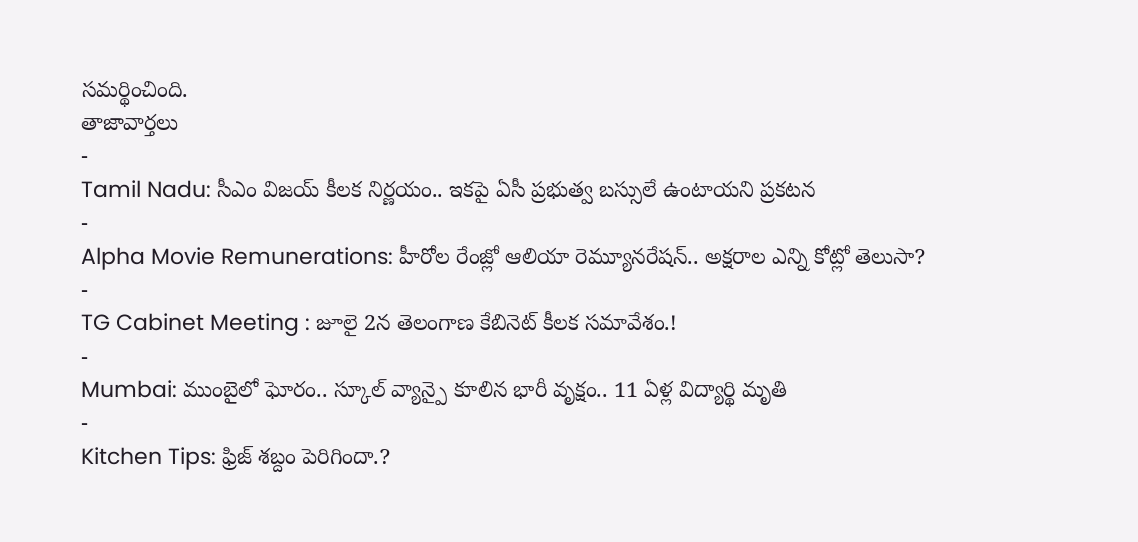సమర్థించింది.
తాజావార్తలు
-
Tamil Nadu: సీఎం విజయ్ కీలక నిర్ణయం.. ఇకపై ఏసీ ప్రభుత్వ బస్సులే ఉంటాయని ప్రకటన
-
Alpha Movie Remunerations: హీరోల రేంజ్లో ఆలియా రెమ్యూనరేషన్.. అక్షరాల ఎన్ని కోట్లో తెలుసా?
-
TG Cabinet Meeting : జూలై 2న తెలంగాణ కేబినెట్ కీలక సమావేశం.!
-
Mumbai: ముంబైలో ఘోరం.. స్కూల్ వ్యాన్పై కూలిన భారీ వృక్షం.. 11 ఏళ్ల విద్యార్థి మృతి
-
Kitchen Tips: ఫ్రిజ్ శబ్దం పెరిగిందా.?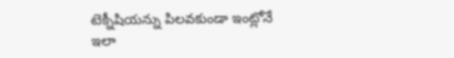టెక్నీషియన్ను పిలవకుండా ఇంట్లోనే ఇలా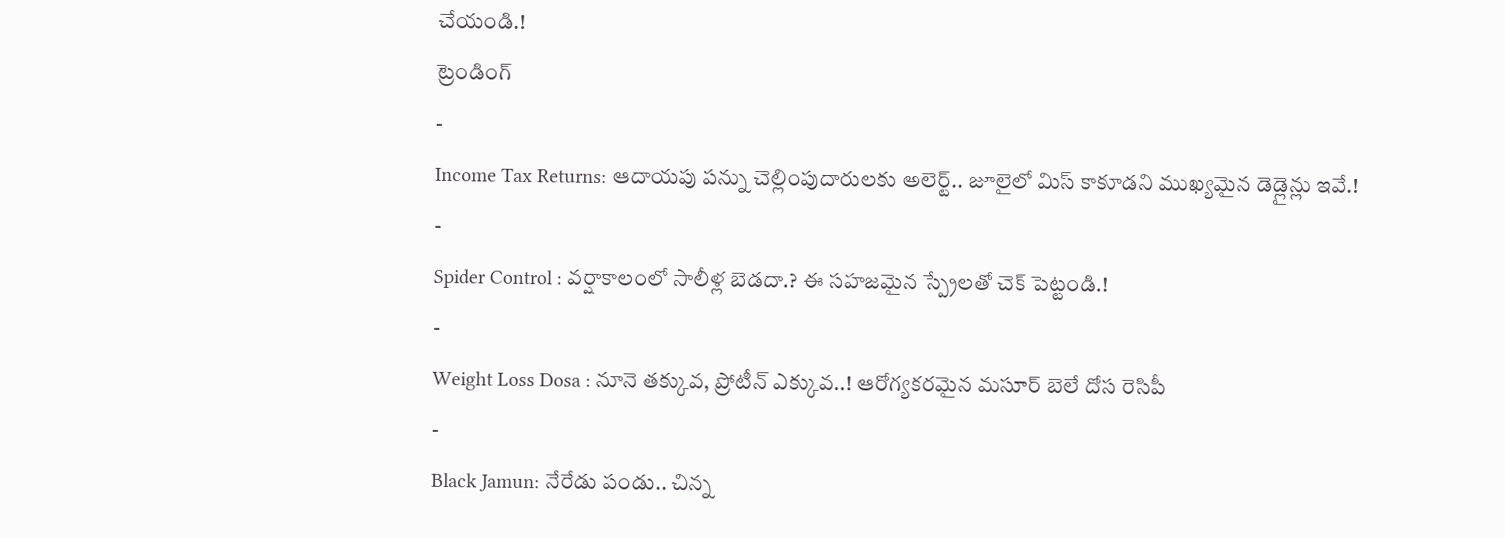చేయండి.!
ట్రెండింగ్
-
Income Tax Returns: ఆదాయపు పన్ను చెల్లింపుదారులకు అలెర్ట్.. జూలైలో మిస్ కాకూడని ముఖ్యమైన డెడ్లైన్లు ఇవే.!
-
Spider Control : వర్షాకాలంలో సాలీళ్ల బెడదా.? ఈ సహజమైన స్ప్రేలతో చెక్ పెట్టండి.!
-
Weight Loss Dosa : నూనె తక్కువ, ప్రోటీన్ ఎక్కువ..! ఆరోగ్యకరమైన మసూర్ బెలే దోస రెసిపీ
-
Black Jamun: నేరేడు పండు.. చిన్న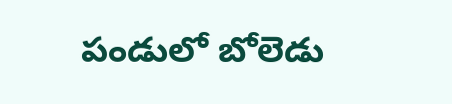పండులో బోలెడు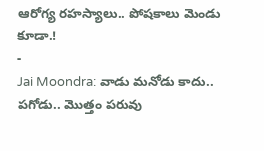ఆరోగ్య రహస్యాలు.. పోషకాలు మెండు కూడా.!
-
Jai Moondra: వాడు మనోడు కాదు.. పగోడు.. మొత్తం పరువు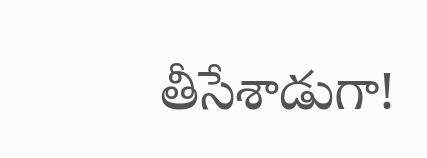తీసేశాడుగా!